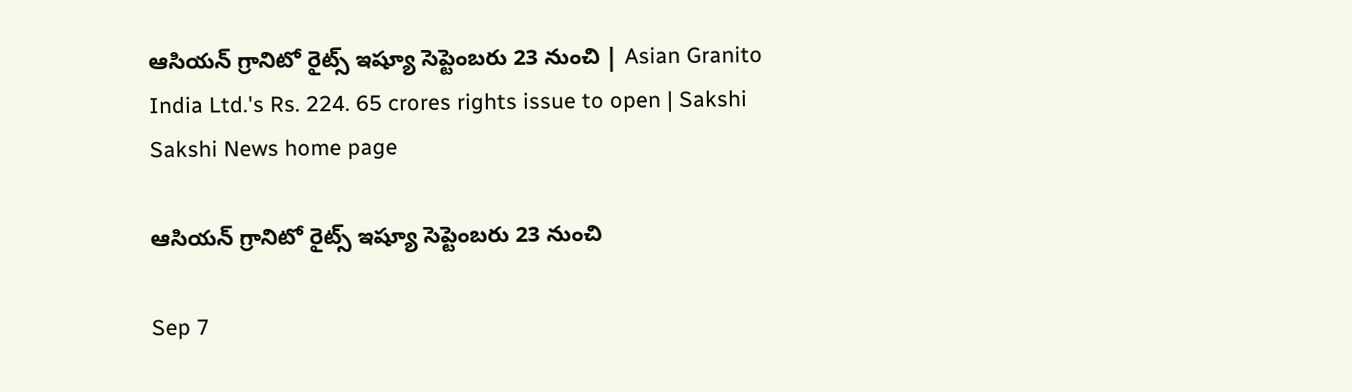ఆసియన్‌ గ్రానిటో రైట్స్‌ ఇష్యూ సెప్టెంబరు 23 నుంచి | Asian Granito India Ltd.'s Rs. 224. 65 crores rights issue to open | Sakshi
Sakshi News home page

ఆసియన్‌ గ్రానిటో రైట్స్‌ ఇష్యూ సెప్టెంబరు 23 నుంచి

Sep 7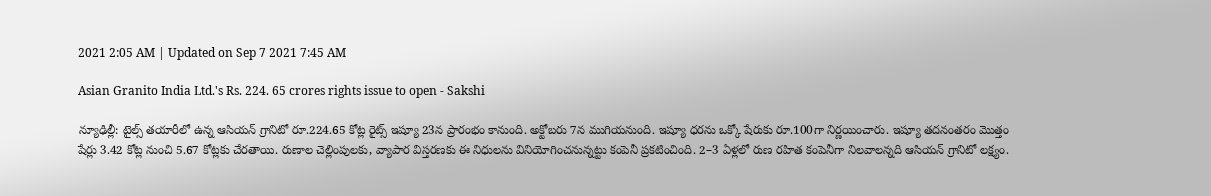2021 2:05 AM | Updated on Sep 7 2021 7:45 AM

Asian Granito India Ltd.'s Rs. 224. 65 crores rights issue to open - Sakshi

న్యూఢిల్లీ: టైల్స్‌ తయారీలో ఉన్న ఆసియన్‌ గ్రానిటో రూ.224.65 కోట్ల రైట్స్‌ ఇష్యూ 23న ప్రారంభం కానుంది. అక్టోబరు 7న ముగియనుంది. ఇష్యూ ధరను ఒక్కో షేరుకు రూ.100గా నిర్ణయించారు. ఇష్యూ తదనంతరం మొత్తం షేర్లు 3.42 కోట్ల నుంచి 5.67 కోట్లకు చేరతాయి. రుణాల చెల్లింపులకు, వ్యాపార విస్తరణకు ఈ నిధులను వినియోగించనున్నట్టు కంపెనీ ప్రకటించింది. 2–3 ఏళ్లలో రుణ రహిత కంపెనీగా నిలవాలన్నది ఆసియన్‌ గ్రానిటో లక్ష్యం.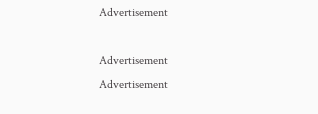Advertisement

Advertisement
Advertisement